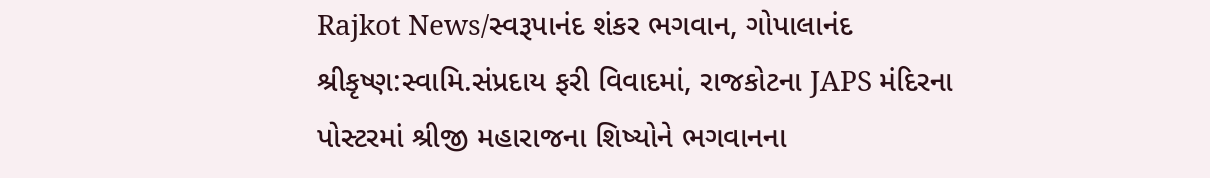Rajkot News/સ્વરૂપાનંદ શંકર ભગવાન, ગોપાલાનંદ શ્રીકૃષ્ણ:સ્વામિ.સંપ્રદાય ફરી વિવાદમાં, રાજકોટના JAPS મંદિરના પોસ્ટરમાં શ્રીજી મહારાજના શિષ્યોને ભગવાનના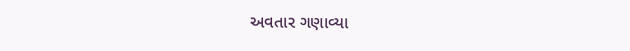અવતાર ગણાવ્યા